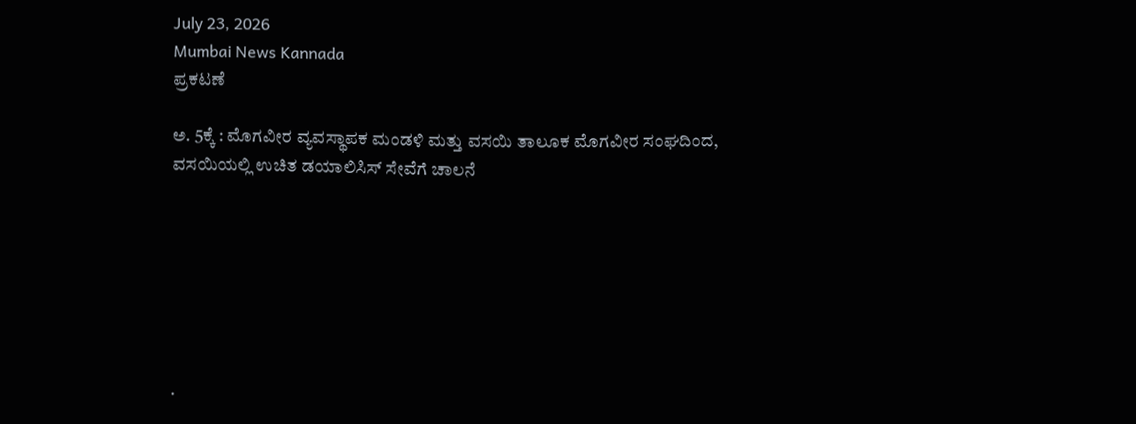July 23, 2026
Mumbai News Kannada
ಪ್ರಕಟಣೆ

ಅ. 5ಕ್ಕೆ : ಮೊಗವೀರ ವ್ಯವಸ್ಥಾಪಕ ಮಂಡಳಿ ಮತ್ತು ವಸಯಿ ತಾಲೂಕ ಮೊಗವೀರ ಸಂಘದಿಂದ, ವಸಯಿಯಲ್ಲಿ ಉಚಿತ ಡಯಾಲಿಸಿಸ್ ಸೇವೆಗೆ ಚಾಲನೆ







.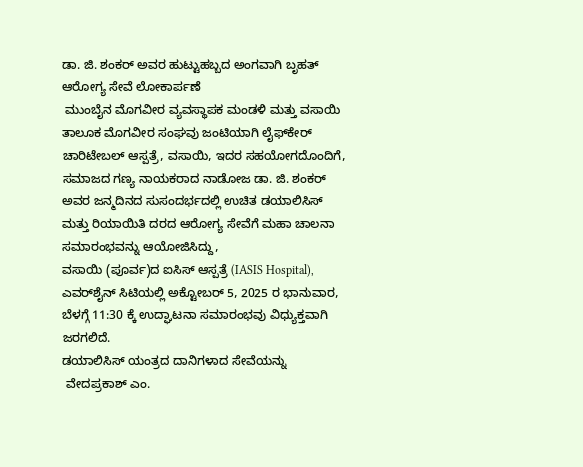ಡಾ. ಜಿ. ಶಂಕರ್ ಅವರ ಹುಟ್ಟುಹಬ್ಬದ ಅಂಗವಾಗಿ ಬೃಹತ್ ಆರೋಗ್ಯ ಸೇವೆ ಲೋಕಾರ್ಪಣೆ
 ಮುಂಬೈನ ಮೊಗವೀರ ವ್ಯವಸ್ಥಾಪಕ ಮಂಡಳಿ ಮತ್ತು ವಸಾಯಿ ತಾಲೂಕ ಮೊಗವೀರ ಸಂಘವು ಜಂಟಿಯಾಗಿ ಲೈಫ್‌ಕೇರ್ ಚಾರಿಟೇಬಲ್ ಆಸ್ಪತ್ರೆ, ವಸಾಯಿ, ಇದರ ಸಹಯೋಗದೊಂದಿಗೆ, ಸಮಾಜದ ಗಣ್ಯ ನಾಯಕರಾದ ನಾಡೋಜ ಡಾ. ಜಿ. ಶಂಕರ್ ಅವರ ಜನ್ಮದಿನದ ಸುಸಂದರ್ಭದಲ್ಲಿ ಉಚಿತ ಡಯಾಲಿಸಿಸ್ ಮತ್ತು ರಿಯಾಯಿತಿ ದರದ ಆರೋಗ್ಯ ಸೇವೆಗೆ ಮಹಾ ಚಾಲನಾ ಸಮಾರಂಭವನ್ನು ಆಯೋಜಿಸಿದ್ದು,
ವಸಾಯಿ (ಪೂರ್ವ)ದ ಐಸಿಸ್ ಆಸ್ಪತ್ರೆ (IASIS Hospital), ಎವರ್‌ಶೈನ್ ಸಿಟಿಯಲ್ಲಿ ಅಕ್ಟೋಬರ್ 5, 2025 ರ ಭಾನುವಾರ, ಬೆಳಗ್ಗೆ 11:30 ಕ್ಕೆ ಉದ್ಘಾಟನಾ ಸಮಾರಂಭವು ವಿಧ್ಯುಕ್ತವಾಗಿ ಜರಗಲಿದೆ.
ಡಯಾಲಿಸಿಸ್ ಯಂತ್ರದ ದಾನಿಗಳಾದ ಸೇವೆಯನ್ನು
 ವೇದಪ್ರಕಾಶ್ ಎಂ.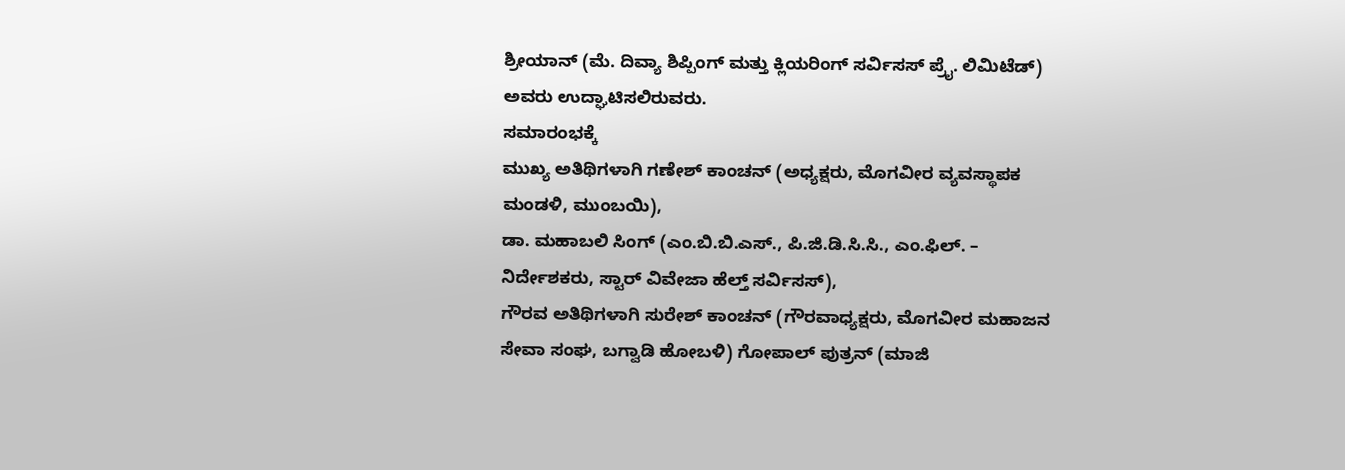ಶ್ರೀಯಾನ್ (ಮೆ. ದಿವ್ಯಾ ಶಿಪ್ಪಿಂಗ್ ಮತ್ತು ಕ್ಲಿಯರಿಂಗ್ ಸರ್ವಿಸಸ್ ಪ್ರೈ. ಲಿಮಿಟೆಡ್) ಅವರು ಉದ್ಘಾಟಿಸಲಿರುವರು.
ಸಮಾರಂಭಕ್ಕೆ
ಮುಖ್ಯ ಅತಿಥಿಗಳಾಗಿ ಗಣೇಶ್ ಕಾಂಚನ್ (ಅಧ್ಯಕ್ಷರು, ಮೊಗವೀರ ವ್ಯವಸ್ಥಾಪಕ ಮಂಡಳಿ, ಮುಂಬಯಿ),
ಡಾ. ಮಹಾಬಲಿ ಸಿಂಗ್ (ಎಂ.ಬಿ.ಬಿ.ಎಸ್., ಪಿ.ಜಿ.ಡಿ.ಸಿ.ಸಿ., ಎಂ.ಫಿಲ್. – ನಿರ್ದೇಶಕರು, ಸ್ಟಾರ್ ವಿವೇಜಾ ಹೆಲ್ತ್ ಸರ್ವಿಸಸ್),
ಗೌರವ ಅತಿಥಿಗಳಾಗಿ ಸುರೇಶ್ ಕಾಂಚನ್ (ಗೌರವಾಧ್ಯಕ್ಷರು, ಮೊಗವೀರ ಮಹಾಜನ ಸೇವಾ ಸಂಘ, ಬಗ್ವಾಡಿ ಹೋಬಳಿ) ಗೋಪಾಲ್ ಪುತ್ರನ್ (ಮಾಜಿ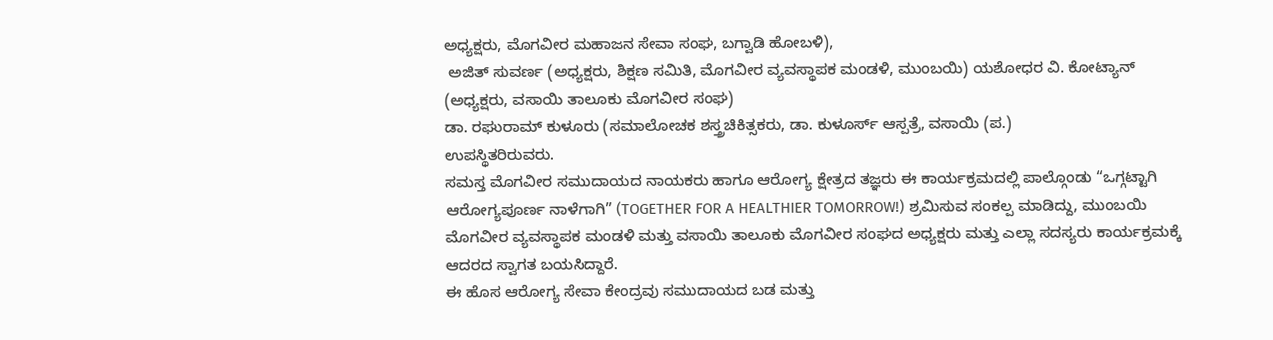ಅಧ್ಯಕ್ಷರು, ಮೊಗವೀರ ಮಹಾಜನ ಸೇವಾ ಸಂಘ, ಬಗ್ವಾಡಿ ಹೋಬಳಿ),
 ಅಜಿತ್ ಸುವರ್ಣ (ಅಧ್ಯಕ್ಷರು, ಶಿಕ್ಷಣ ಸಮಿತಿ, ಮೊಗವೀರ ವ್ಯವಸ್ಥಾಪಕ ಮಂಡಳಿ, ಮುಂಬಯಿ) ಯಶೋಧರ ವಿ. ಕೋಟ್ಯಾನ್ (ಅಧ್ಯಕ್ಷರು, ವಸಾಯಿ ತಾಲೂಕು ಮೊಗವೀರ ಸಂಘ)
ಡಾ. ರಘುರಾಮ್ ಕುಳೂರು (ಸಮಾಲೋಚಕ ಶಸ್ತ್ರಚಿಕಿತ್ಸಕರು, ಡಾ. ಕುಳೂರ್ಸ್ ಆಸ್ಪತ್ರೆ, ವಸಾಯಿ (ಪ.)
ಉಪಸ್ಥಿತರಿರುವರು.
ಸಮಸ್ತ ಮೊಗವೀರ ಸಮುದಾಯದ ನಾಯಕರು ಹಾಗೂ ಆರೋಗ್ಯ ಕ್ಷೇತ್ರದ ತಜ್ಞರು ಈ ಕಾರ್ಯಕ್ರಮದಲ್ಲಿ ಪಾಲ್ಗೊಂಡು “ಒಗ್ಗಟ್ಟಾಗಿ ಆರೋಗ್ಯಪೂರ್ಣ ನಾಳೆಗಾಗಿ” (TOGETHER FOR A HEALTHIER TOMORROW!) ಶ್ರಮಿಸುವ ಸಂಕಲ್ಪ ಮಾಡಿದ್ದು, ಮುಂಬಯಿ ಮೊಗವೀರ ವ್ಯವಸ್ಥಾಪಕ ಮಂಡಳಿ ಮತ್ತು ವಸಾಯಿ ತಾಲೂಕು ಮೊಗವೀರ ಸಂಘದ ಅಧ್ಯಕ್ಷರು ಮತ್ತು ಎಲ್ಲಾ ಸದಸ್ಯರು ಕಾರ್ಯಕ್ರಮಕ್ಕೆ ಆದರದ ಸ್ವಾಗತ ಬಯಸಿದ್ದಾರೆ.
ಈ ಹೊಸ ಆರೋಗ್ಯ ಸೇವಾ ಕೇಂದ್ರವು ಸಮುದಾಯದ ಬಡ ಮತ್ತು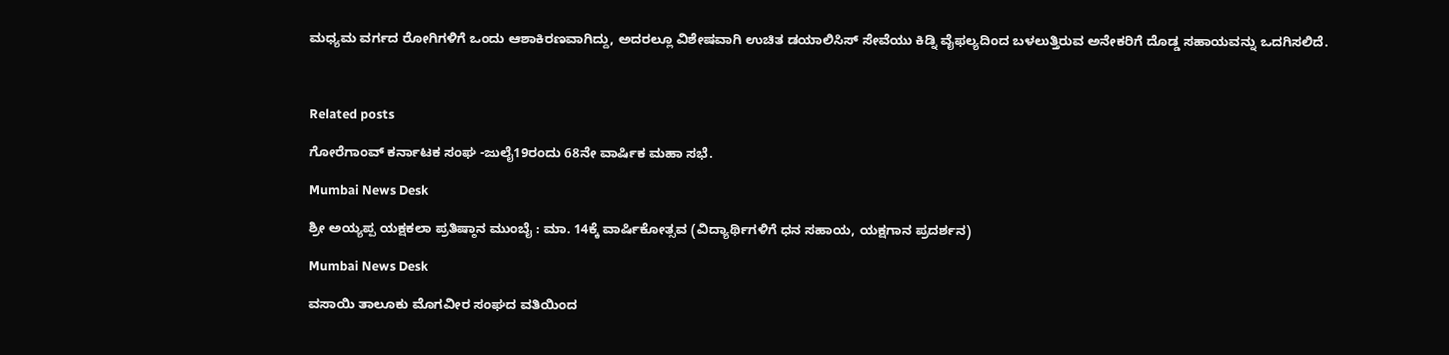ಮಧ್ಯಮ ವರ್ಗದ ರೋಗಿಗಳಿಗೆ ಒಂದು ಆಶಾಕಿರಣವಾಗಿದ್ದು, ಅದರಲ್ಲೂ ವಿಶೇಷವಾಗಿ ಉಚಿತ ಡಯಾಲಿಸಿಸ್ ಸೇವೆಯು ಕಿಡ್ನಿ ವೈಫಲ್ಯದಿಂದ ಬಳಲುತ್ತಿರುವ ಅನೇಕರಿಗೆ ದೊಡ್ಡ ಸಹಾಯವನ್ನು ಒದಗಿಸಲಿದೆ.



Related posts

ಗೋರೆಗಾಂವ್ ಕರ್ನಾಟಕ ಸಂಘ -ಜುಲೈ19ರಂದು 68ನೇ ವಾರ್ಷಿಕ ಮಹಾ ಸಭೆ.

Mumbai News Desk

ಶ್ರೀ ಅಯ್ಯಪ್ಪ ಯಕ್ಷಕಲಾ ಪ್ರತಿಷ್ಠಾನ ಮುಂಬೈ : ಮಾ. 14ಕ್ಕೆ ವಾರ್ಷಿಕೋತ್ಸವ (ವಿದ್ಯಾರ್ಥಿಗಳಿಗೆ ಧನ ಸಹಾಯ, ಯಕ್ಷಗಾನ ಪ್ರದರ್ಶನ)

Mumbai News Desk

ವಸಾಯಿ ತಾಲೂಕು ಮೊಗವೀರ ಸಂಘದ ವತಿಯಿಂದ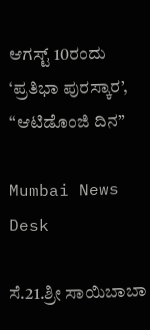ಆಗಸ್ಟ್ 10ರಂದು ‘ಪ್ರತಿಭಾ ಪುರಸ್ಕಾರ’, “ಆಟಿಡೊಂಜಿ ದಿನ”

Mumbai News Desk

ಸೆ.21.ಶ್ರೀ ಸಾಯಿಬಾಬಾ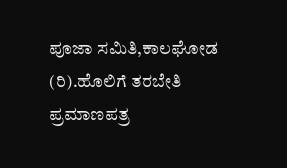ಪೂಜಾ ಸಮಿತಿ,ಕಾಲಘೋಡ (ರಿ).ಹೊಲಿಗೆ ತರಬೇತಿ ಪ್ರಮಾಣಪತ್ರ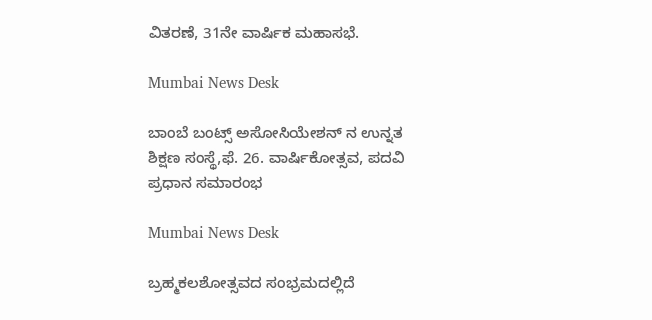ವಿತರಣೆ, 31ನೇ ವಾರ್ಷಿಕ ಮಹಾಸಭೆ.

Mumbai News Desk

ಬಾಂಬೆ ಬಂಟ್ಸ್ ಅಸೋಸಿಯೇಶನ್ ನ ಉನ್ನತ ಶಿಕ್ಷಣ ಸಂಸ್ಥೆ,ಫೆ. 26. ವಾರ್ಷಿಕೋತ್ಸವ, ಪದವಿ ಪ್ರಧಾನ ಸಮಾರಂಭ

Mumbai News Desk

ಬ್ರಹ್ಮಕಲಶೋತ್ಸವದ ಸಂಭ್ರಮದಲ್ಲಿದೆ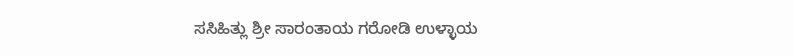ಸಸಿಹಿತ್ಲು ಶ್ರೀ ಸಾರಂತಾಯ ಗರೋಡಿ ಉಳ್ಳಾಯ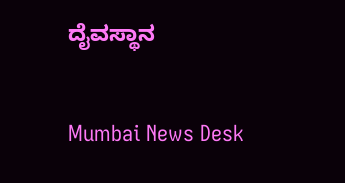ದೈವಸ್ಥಾನ

Mumbai News Desk